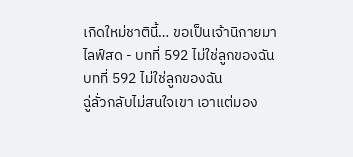เกิดใหม่ชาตินี้… ขอเป็นเจ้านิกายมาไลฟ์สด - บทที่ 592 ไม่ใช่ลูกของฉัน
บทที่ 592 ไม่ใช่ลูกของฉัน
ฉู่ลั่วกลับไม่สนใจเขา เอาแต่มอง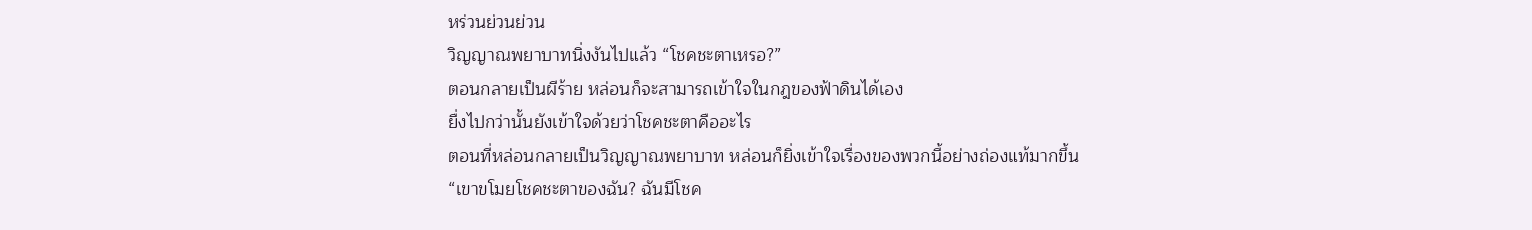หร่วนย่วนย่วน
วิญญาณพยาบาทนิ่งงันไปแล้ว “โชคชะตาเหรอ?”
ตอนกลายเป็นผีร้าย หล่อนก็จะสามารถเข้าใจในกฎของฟ้าดินได้เอง
ยื่งไปกว่านั้นยังเข้าใจด้วยว่าโชคชะตาคืออะไร
ตอนที่หล่อนกลายเป็นวิญญาณพยาบาท หล่อนก็ยิ่งเข้าใจเรื่องของพวกนี้อย่างถ่องแท้มากขึ้น
“เขาขโมยโชคชะตาของฉัน? ฉันมีโชค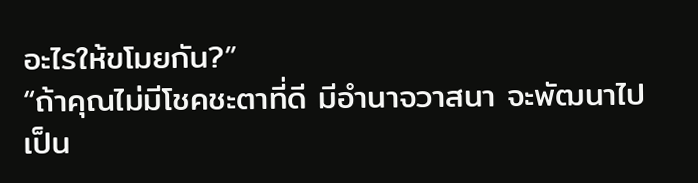อะไรให้ขโมยกัน?”
“ถ้าคุณไม่มีโชคชะตาที่ดี มีอำนาจวาสนา จะพัฒนาไปเป็น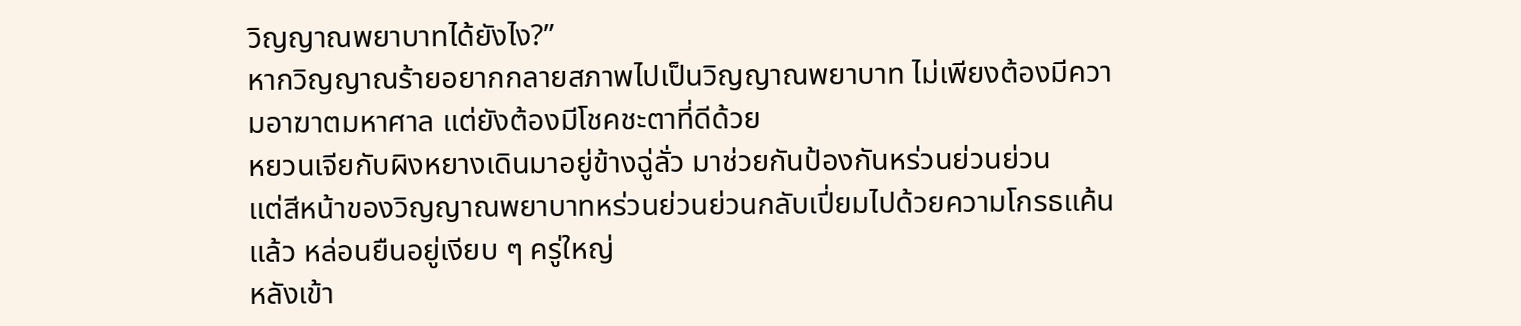วิญญาณพยาบาทได้ยังไง?”
หากวิญญาณร้ายอยากกลายสภาพไปเป็นวิญญาณพยาบาท ไม่เพียงต้องมีความอาฆาตมหาศาล แต่ยังต้องมีโชคชะตาที่ดีด้วย
หยวนเจียกับผิงหยางเดินมาอยู่ข้างฉู่ลั่ว มาช่วยกันป้องกันหร่วนย่วนย่วน
แต่สีหน้าของวิญญาณพยาบาทหร่วนย่วนย่วนกลับเปี่ยมไปด้วยความโกรธแค้นแล้ว หล่อนยืนอยู่เงียบ ๆ ครู่ใหญ่
หลังเข้า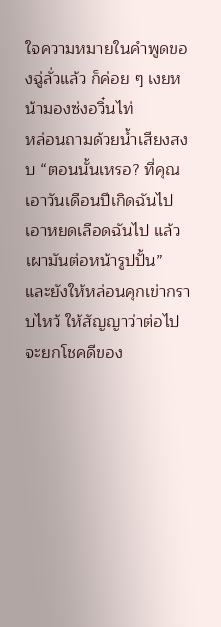ใจความหมายในคำพูดของฉู่ลั่วแล้ว ก็ค่อย ๆ เงยหน้ามองซ่งอวิ๋นไท่
หล่อนถามด้วยน้ำเสียงสงบ “ตอนนั้นเหรอ? ที่คุณเอาวันเดือนปีเกิดฉันไป เอาหยดเลือดฉันไป แล้วเผามันต่อหน้ารูปปั้น”
และยังให้หล่อนคุกเข่ากราบไหว้ ให้สัญญาว่าต่อไปจะยกโชคดีของ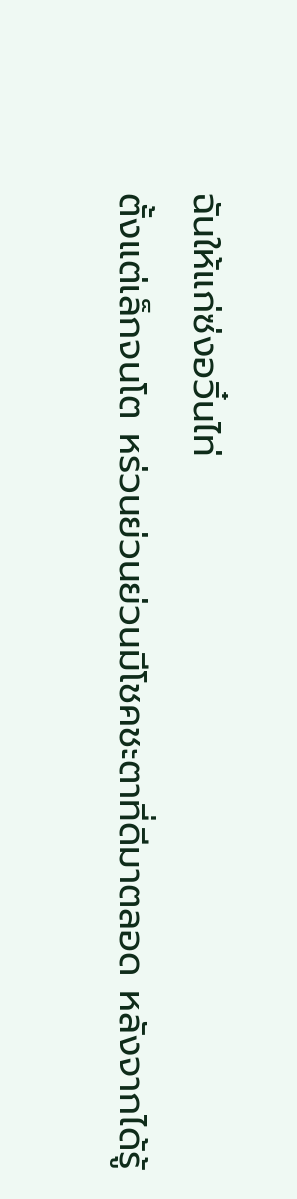ฉันให้แก่ซ่งอวิ๋นไท่
ตั้งแต่เล็กจนโต หร่วนย่วนย่วนมีโชคชะตาที่ดีมาตลอด หลังจากได้รู้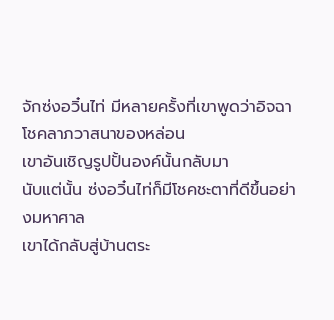จักซ่งอวิ๋นไท่ มีหลายครั้งที่เขาพูดว่าอิจฉาโชคลาภวาสนาของหล่อน
เขาอันเชิญรูปปั้นองค์นั้นกลับมา
นับแต่นั้น ซ่งอวิ๋นไท่ก็มีโชคชะตาที่ดีขึ้นอย่างมหาศาล
เขาได้กลับสู่บ้านตระ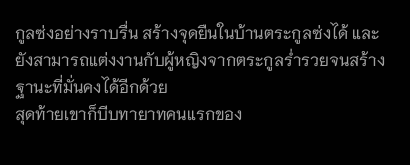กูลซ่งอย่างราบรื่น สร้างจุดยืนในบ้านตระกูลซ่งได้ และยังสามารถแต่งงานกับผู้หญิงจากตระกูลร่ำรวยจนสร้างฐานะที่มั่นคงได้อีกด้วย
สุดท้ายเขาก็บีบทายาทคนแรกของ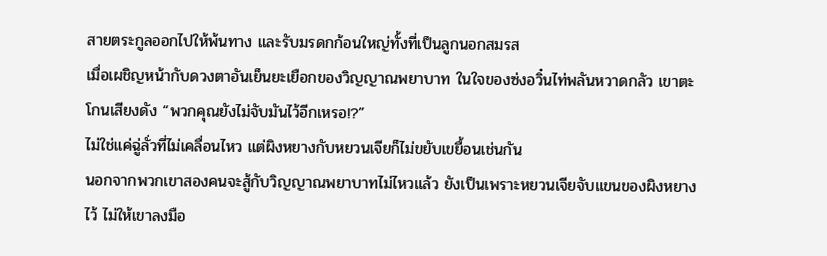สายตระกูลออกไปให้พ้นทาง และรับมรดกก้อนใหญ่ทั้งที่เป็นลูกนอกสมรส
เมื่อเผชิญหน้ากับดวงตาอันเย็นยะเยือกของวิญญาณพยาบาท ในใจของซ่งอวิ๋นไท่พลันหวาดกลัว เขาตะโกนเสียงดัง “พวกคุณยังไม่จับมันไว้อีกเหรอ!?”
ไม่ใช่แค่ฉู่ลั่วที่ไม่เคลื่อนไหว แต่ผิงหยางกับหยวนเจียก็ไม่ขยับเขยื้อนเช่นกัน
นอกจากพวกเขาสองคนจะสู้กับวิญญาณพยาบาทไม่ไหวแล้ว ยังเป็นเพราะหยวนเจียจับแขนของผิงหยางไว้ ไม่ให้เขาลงมือ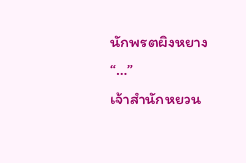นักพรตผิงหยาง “…”
เจ้าสำนักหยวน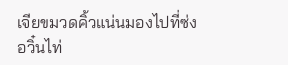เจียขมวดคิ้วแน่นมองไปที่ซ่งอวิ๋นไท่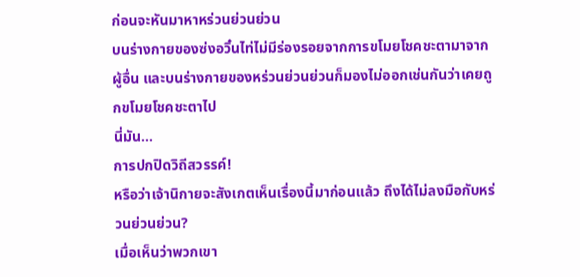ก่อนจะหันมาหาหร่วนย่วนย่วน
บนร่างกายของซ่งอวิ๋นไท่ไม่มีร่องรอยจากการขโมยโชคชะตามาจากผู้อื่น และบนร่างกายของหร่วนย่วนย่วนก็มองไม่ออกเช่นกันว่าเคยถูกขโมยโชคชะตาไป
นี่มัน…
การปกปิดวิถีสวรรค์!
หรือว่าเจ้านิกายจะสังเกตเห็นเรื่องนี้มาก่อนแล้ว ถึงได้ไม่ลงมือกับหร่วนย่วนย่วน?
เมื่อเห็นว่าพวกเขา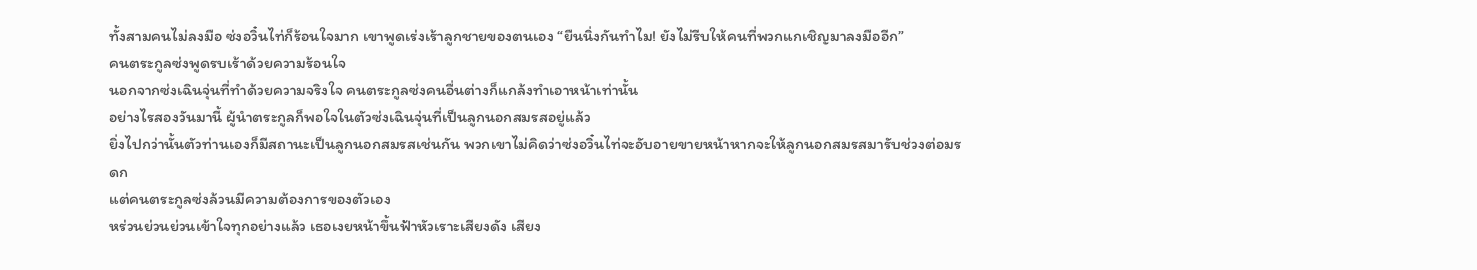ทั้งสามคนไม่ลงมือ ซ่งอวิ๋นไท่ก็ร้อนใจมาก เขาพูดเร่งเร้าลูกชายของตนเอง “ยืนนิ่งกันทำไม! ยังไม่รีบให้คนที่พวกแกเชิญมาลงมืออีก”
คนตระกูลซ่งพูดรบเร้าด้วยความร้อนใจ
นอกจากซ่งเฉินจุ่นที่ทำด้วยความจริงใจ คนตระกูลซ่งคนอื่นต่างก็แกล้งทำเอาหน้าเท่านั้น
อย่างไรสองวันมานี้ ผู้นำตระกูลก็พอใจในตัวซ่งเฉินจุ่นที่เป็นลูกนอกสมรสอยู่แล้ว
ยิ่งไปกว่านั้นตัวท่านเองก็มีสถานะเป็นลูกนอกสมรสเช่นกัน พวกเขาไม่คิดว่าซ่งอวิ๋นไท่จะอับอายขายหน้าหากจะให้ลูกนอกสมรสมารับช่วงต่อมรดก
แต่คนตระกูลซ่งล้วนมีความต้องการของตัวเอง
หร่วนย่วนย่วนเข้าใจทุกอย่างแล้ว เธอเงยหน้าขึ้นฟ้าหัวเราะเสียงดัง เสียง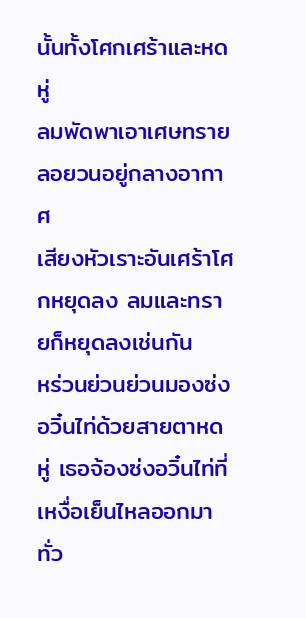นั้นทั้งโศกเศร้าและหดหู่
ลมพัดพาเอาเศษทรายลอยวนอยู่กลางอากาศ
เสียงหัวเราะอันเศร้าโศกหยุดลง ลมและทรายก็หยุดลงเช่นกัน
หร่วนย่วนย่วนมองซ่งอวิ๋นไท่ด้วยสายตาหดหู่ เธอจ้องซ่งอวิ๋นไท่ที่เหงื่อเย็นไหลออกมาทั่ว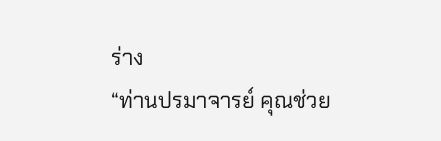ร่าง
“ท่านปรมาจารย์ คุณช่วย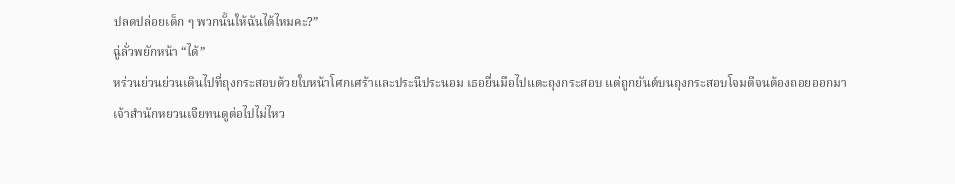ปลดปล่อยเด็ก ๆ พวกนั้นให้ฉันได้ไหมคะ?”
ฉู่ลั่วพยักหน้า “ได้”
หร่วนย่วนย่วนเดินไปที่ถุงกระสอบด้วยใบหน้าโศกเศร้าและประนีประนอม เธอยื่นมือไปแตะถุงกระสอบ แต่ถูกยันต์บนถุงกระสอบโจมตีจนต้องถอยออกมา
เจ้าสำนักหยวนเจียทนดูต่อไปไม่ไหว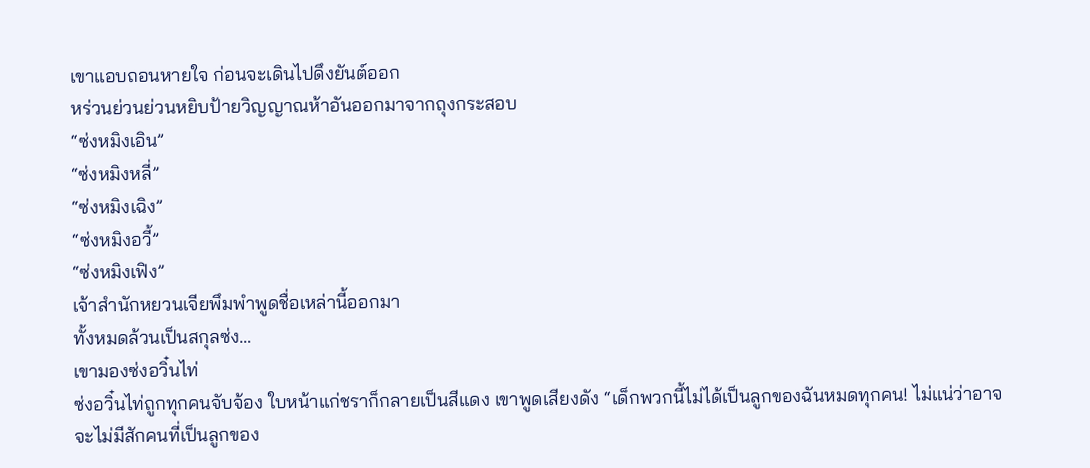เขาแอบถอนหายใจ ก่อนจะเดินไปดึงยันต์ออก
หร่วนย่วนย่วนหยิบป้ายวิญญาณห้าอันออกมาจากถุงกระสอบ
“ซ่งหมิงเอิน”
“ซ่งหมิงหลี่”
“ซ่งหมิงเฉิง”
“ซ่งหมิงอวี้”
“ซ่งหมิงเฟิง”
เจ้าสำนักหยวนเจียพึมพำพูดชื่อเหล่านี้ออกมา
ทั้งหมดล้วนเป็นสกุลซ่ง…
เขามองซ่งอวิ๋นไท่
ซ่งอวิ๋นไท่ถูกทุกคนจับจ้อง ใบหน้าแก่ชราก็กลายเป็นสีแดง เขาพูดเสียงดัง “เด็กพวกนี้ไม่ได้เป็นลูกของฉันหมดทุกคน! ไม่แน่ว่าอาจจะไม่มีสักคนที่เป็นลูกของ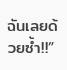ฉันเลยด้วยซ้ำ!!”